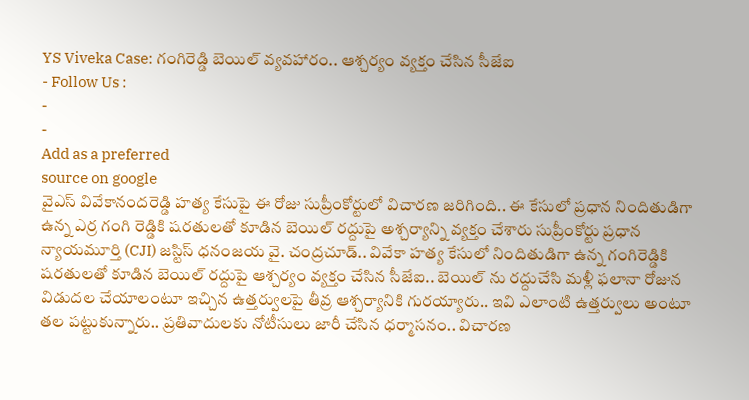YS Viveka Case: గంగిరెడ్డి బెయిల్ వ్యవహారం.. ఆశ్చర్యం వ్యక్తం చేసిన సీజేఐ
- Follow Us :
-
-
Add as a preferred
source on google
వైఎస్ వివేకానందరెడ్డి హత్య కేసుపై ఈ రోజు సుప్రీంకోర్టులో విచారణ జరిగింది.. ఈ కేసులో ప్రధాన నిందితుడిగా ఉన్న ఎర్ర గంగి రెడ్డికి షరతులతో కూడిన బెయిల్ రద్దుపై అశ్చర్యాన్ని వ్యక్తం చేశారు సుప్రీంకోర్టు ప్రధాన న్యాయమూర్తి (CJI) జస్టిస్ ధనంజయ వై. చంద్రచూడ్.. వివేకా హత్య కేసులో నిందితుడిగా ఉన్న గంగిరెడ్డికి షరతులతో కూడిన బెయిల్ రద్దుపై ఆశ్చర్యం వ్యక్తం చేసిన సీజేఐ.. బెయిల్ ను రద్దుచేసి మళ్లీ ఫలానా రోజున విడుదల చేయాలంటూ ఇచ్చిన ఉత్తర్వులపై తీవ్ర ఆశ్చర్యానికి గురయ్యారు.. ఇవి ఎలాంటి ఉత్తర్వులు అంటూ తల పట్టుకున్నారు.. ప్రతివాదులకు నోటీసులు జారీ చేసిన ధర్మాసనం.. విచారణ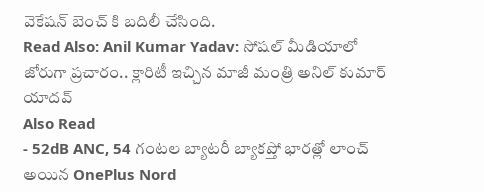వెకేషన్ బెంచ్ కి బదిలీ చేసింది.
Read Also: Anil Kumar Yadav: సోషల్ మీడియాలో జోరుగా ప్రచారం.. క్లారిటీ ఇచ్చిన మాజీ మంత్రి అనిల్ కుమార్ యాదవ్
Also Read
- 52dB ANC, 54 గంటల బ్యాటరీ బ్యాకప్తో భారత్లో లాంచ్ అయిన OnePlus Nord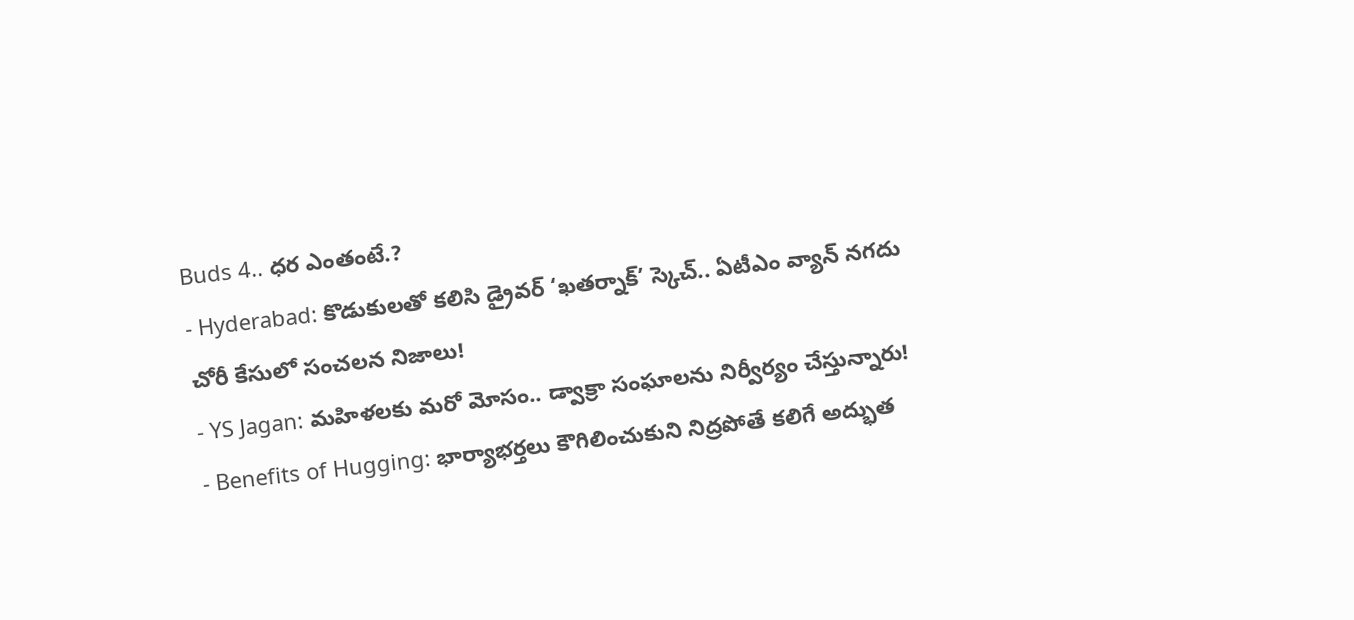Buds 4.. ధర ఎంతంటే.?
- Hyderabad: కొడుకులతో కలిసి డ్రైవర్ ‘ఖతర్నాక్’ స్కెచ్.. ఏటీఎం వ్యాన్ నగదు చోరీ కేసులో సంచలన నిజాలు!
- YS Jagan: మహిళలకు మరో మోసం.. డ్వాక్రా సంఘాలను నిర్వీర్యం చేస్తున్నారు!
- Benefits of Hugging: భార్యాభర్తలు కౌగిలించుకుని నిద్రపోతే కలిగే అద్భుత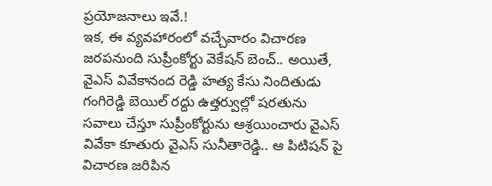ప్రయోజనాలు ఇవే.!
ఇక, ఈ వ్యవహారంలో వచ్చేవారం విచారణ జరపనుంది సుప్రీంకోర్టు వెకేషన్ బెంచ్.. అయితే, వైఎస్ వివేకానంద రెడ్డి హత్య కేసు నిందితుడు గంగిరెడ్డి బెయిల్ రద్దు ఉత్తర్వుల్లో షరతును సవాలు చేస్తూ సుప్రీంకోర్టును ఆశ్రయించారు వైఎస్ వివేకా కూతురు వైఎస్ సునీతారెడ్డి.. ఆ పిటిషన్ పై విచారణ జరిపిన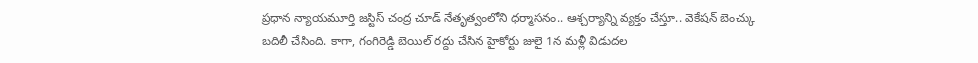ప్రధాన న్యాయమూర్తి జస్టిస్ చంద్ర చూడ్ నేతృత్వంలోని ధర్మాసనం.. ఆశ్చర్యాన్ని వ్యక్తం చేస్తూ.. వెకేషన్ బెంచ్కు బదిలీ చేసింది. కాగా, గంగిరెడ్డి బెయిల్ రద్దు చేసిన హైకోర్టు జులై 1న మళ్లీ విడుదల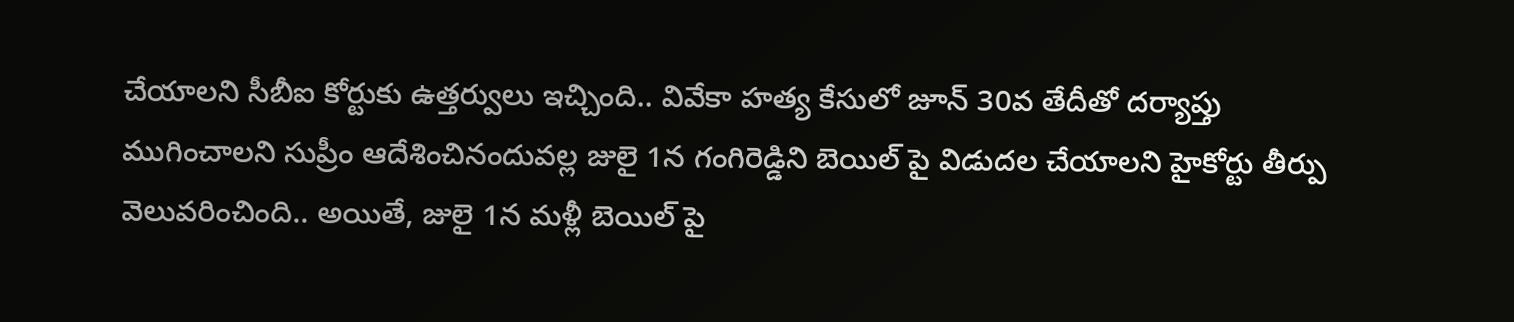చేయాలని సీబీఐ కోర్టుకు ఉత్తర్వులు ఇచ్చింది.. వివేకా హత్య కేసులో జూన్ 30వ తేదీతో దర్యాప్తు ముగించాలని సుప్రీం ఆదేశించినందువల్ల జులై 1న గంగిరెడ్డిని బెయిల్ పై విడుదల చేయాలని హైకోర్టు తీర్పు వెలువరించింది.. అయితే, జులై 1న మళ్లీ బెయిల్ పై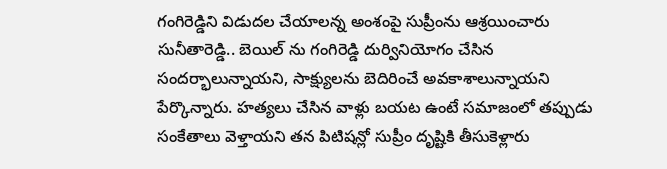గంగిరెడ్డిని విడుదల చేయాలన్న అంశంపై సుప్రీంను ఆశ్రయించారు సునీతారెడ్డి.. బెయిల్ ను గంగిరెడ్డి దుర్వినియోగం చేసిన సందర్భాలున్నాయని, సాక్ష్యులను బెదిరించే అవకాశాలున్నాయని పేర్కొన్నారు. హత్యలు చేసిన వాళ్లు బయట ఉంటే సమాజంలో తప్పుడు సంకేతాలు వెళ్తాయని తన పిటిషన్లో సుప్రీం దృష్టికి తీసుకెళ్లారు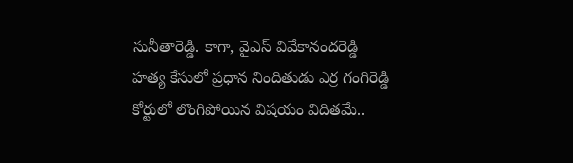సునీతారెడ్డి. కాగా, వైఎస్ వివేకానందరెడ్డి హత్య కేసులో ప్రధాన నిందితుడు ఎర్ర గంగిరెడ్డి కోర్టులో లొంగిపోయిన విషయం విదితమే..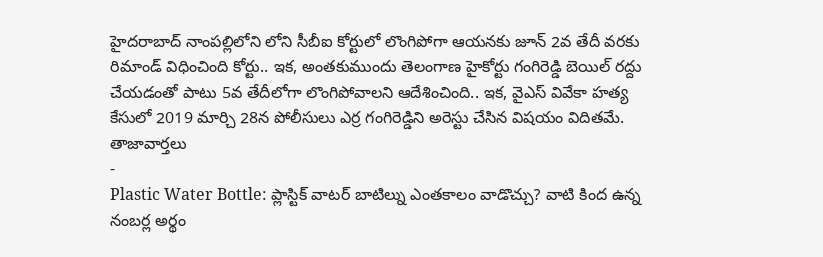హైదరాబాద్ నాంపల్లిలోని లోని సీబీఐ కోర్టులో లొంగిపోగా ఆయనకు జూన్ 2వ తేదీ వరకు రిమాండ్ విధించింది కోర్టు.. ఇక, అంతకుముందు తెలంగాణ హైకోర్టు గంగిరెడ్డి బెయిల్ రద్దు చేయడంతో పాటు 5వ తేదీలోగా లొంగిపోవాలని ఆదేశించింది.. ఇక, వైఎస్ వివేకా హత్య కేసులో 2019 మార్చి 28న పోలీసులు ఎర్ర గంగిరెడ్డిని అరెస్టు చేసిన విషయం విదితమే.
తాజావార్తలు
-
Plastic Water Bottle: ప్లాస్టిక్ వాటర్ బాటిల్ను ఎంతకాలం వాడొచ్చు? వాటి కింద ఉన్న నంబర్ల అర్థం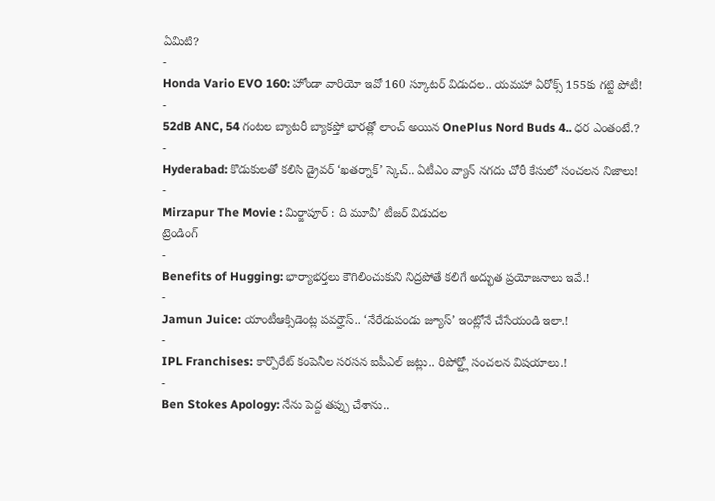ఏమిటి?
-
Honda Vario EVO 160: హోండా వారియో ఇవో 160 స్కూటర్ విడుదల.. యమహా ఏరోక్స్ 155కు గట్టి పోటీ!
-
52dB ANC, 54 గంటల బ్యాటరీ బ్యాకప్తో భారత్లో లాంచ్ అయిన OnePlus Nord Buds 4.. ధర ఎంతంటే.?
-
Hyderabad: కొడుకులతో కలిసి డ్రైవర్ ‘ఖతర్నాక్’ స్కెచ్.. ఏటీఎం వ్యాన్ నగదు చోరీ కేసులో సంచలన నిజాలు!
-
Mirzapur The Movie : మిర్జాపూర్ : ది మూవీ’ టీజర్ విడుదల
ట్రెండింగ్
-
Benefits of Hugging: భార్యాభర్తలు కౌగిలించుకుని నిద్రపోతే కలిగే అద్భుత ప్రయోజనాలు ఇవే.!
-
Jamun Juice: యాంటీఆక్సిడెంట్ల పవర్హౌస్.. ‘నేరేడుపండు జ్యూస్’ ఇంట్లోనే చేసేయండి ఇలా.!
-
IPL Franchises: కార్పొరేట్ కంపెనీల సరసన ఐపీఎల్ జట్లు.. రిపోర్ట్లో సంచలన విషయాలు.!
-
Ben Stokes Apology: నేను పెద్ద తప్పు చేశాను..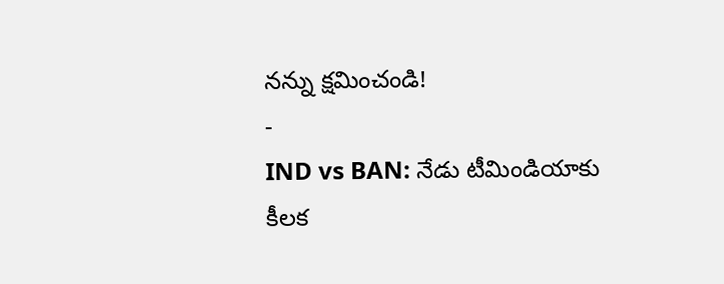నన్ను క్షమించండి!
-
IND vs BAN: నేడు టీమిండియాకు కీలక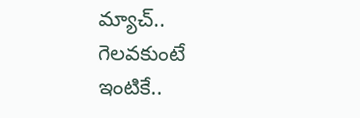మ్యాచ్.. గెలవకుంటే ఇంటికే..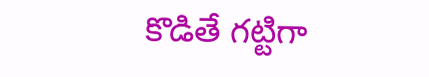కొడితే గట్టిగా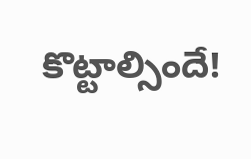కొట్టాల్సిందే!